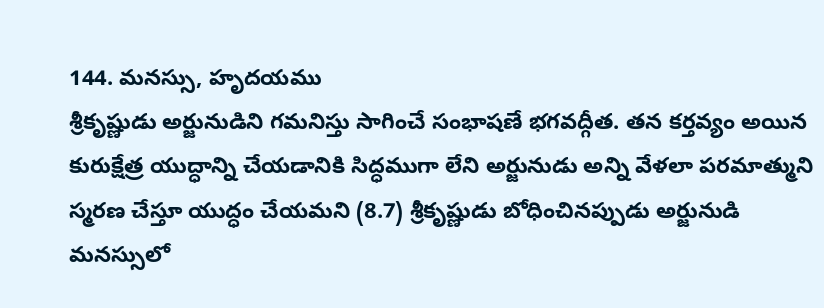144. మనస్సు, హృదయము
శ్రీకృష్ణుడు అర్జునుడిని గమనిస్తు సాగించే సంభాషణే భగవద్గీత. తన కర్తవ్యం అయిన కురుక్షేత్ర యుద్ధాన్ని చేయడానికి సిద్ధముగా లేని అర్జునుడు అన్ని వేళలా పరమాత్ముని స్మరణ చేస్తూ యుద్ధం చేయమని (8.7) శ్రీకృష్ణుడు బోధించినప్పుడు అర్జునుడి మనస్సులో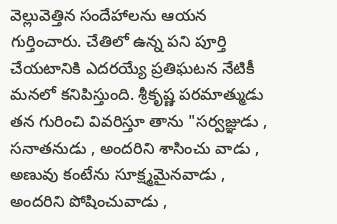వెల్లువెత్తిన సందేహాలను ఆయన గుర్తించారు. చేతిలో ఉన్న పని పూర్తి చేయటానికి ఎదరయ్యే ప్రతిఘటన నేటికీ మనలో కనిపిస్తుంది. శ్రీకృష్ణ పరమాత్ముడు తన గురించి వివరిస్తూ తాను "సర్వజ్ఞుడు , సనాతనుడు , అందరిని శాసించు వాడు , అణువు కంటేను సూక్ష్మమైనవాడు , అందరిని పోషించువాడు ,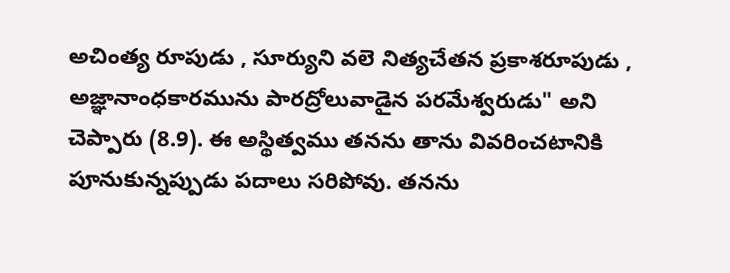అచింత్య రూపుడు , సూర్యుని వలె నిత్యచేతన ప్రకాశరూపుడు , అజ్ఞానాంధకారమును పారద్రోలువాడైన పరమేశ్వరుడు" అని చెప్పారు (8.9). ఈ అస్థిత్వము తనను తాను వివరించటానికి పూనుకున్నప్పుడు పదాలు సరిపోవు. తనను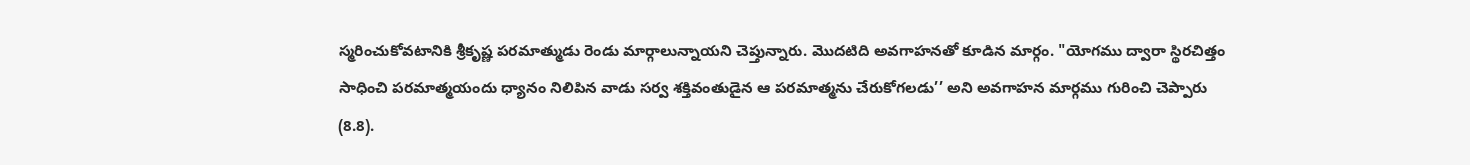స్మరించుకోవటానికి శ్రీకృష్ణ పరమాత్ముడు రెండు మార్గాలున్నాయని చెప్తున్నారు. మొదటిది అవగాహనతో కూడిన మార్గం. "యోగము ద్వారా స్థిరచిత్తం సాధించి పరమాత్మయందు ధ్యానం నిలిపిన వాడు సర్వ శక్తివంతుడైన ఆ పరమాత్మను చేరుకోగలడు’’ అని అవగాహన మార్గము గురించి చెప్పారు (8.8).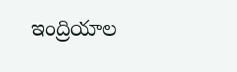ఇంద్రియాల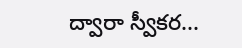ద్వారా స్వీకర...